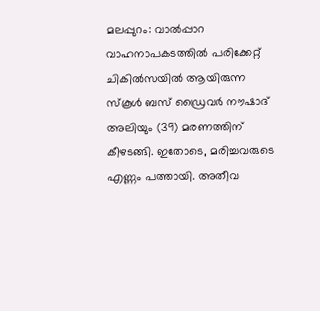മലപ്പുറം: വാൽപ്പാറ വാഹനാപകടത്തിൽ പരിക്കേറ്റ് ചികിൽസയിൽ ആയിരുന്ന സ്കൂൾ ബസ് ഡ്രൈവർ നൗഷാദ് അലിയും (39) മരണത്തിന് കീഴടങ്ങി. ഇതോടെ, മരിച്ചവരുടെ എണ്ണം പത്തായി. അതീവ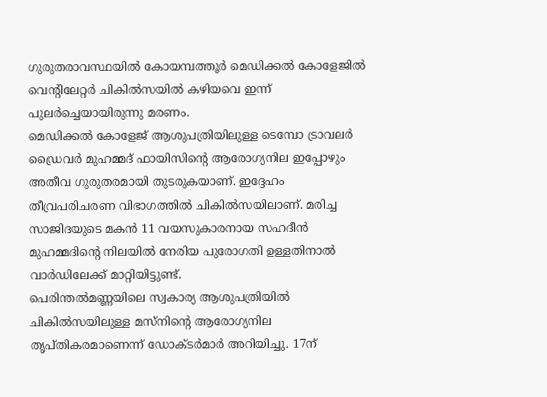ഗുരുതരാവസ്ഥയിൽ കോയമ്പത്തൂർ മെഡിക്കൽ കോളേജിൽ വെന്റിലേറ്റർ ചികിൽസയിൽ കഴിയവെ ഇന്ന് പുലർച്ചെയായിരുന്നു മരണം.
മെഡിക്കൽ കോളേജ് ആശുപത്രിയിലുള്ള ടെമ്പോ ട്രാവലർ ഡ്രൈവർ മുഹമ്മദ് ഫായിസിന്റെ ആരോഗ്യനില ഇപ്പോഴും അതീവ ഗുരുതരമായി തുടരുകയാണ്. ഇദ്ദേഹം തീവ്രപരിചരണ വിഭാഗത്തിൽ ചികിൽസയിലാണ്. മരിച്ച സാജിദയുടെ മകൻ 11 വയസുകാരനായ സഹദീൻ മുഹമ്മദിന്റെ നിലയിൽ നേരിയ പുരോഗതി ഉള്ളതിനാൽ വാർഡിലേക്ക് മാറ്റിയിട്ടുണ്ട്.
പെരിന്തൽമണ്ണയിലെ സ്വകാര്യ ആശുപത്രിയിൽ ചികിൽസയിലുള്ള മസ്നിന്റെ ആരോഗ്യനില തൃപ്തികരമാണെന്ന് ഡോക്ടർമാർ അറിയിച്ചു. 17ന്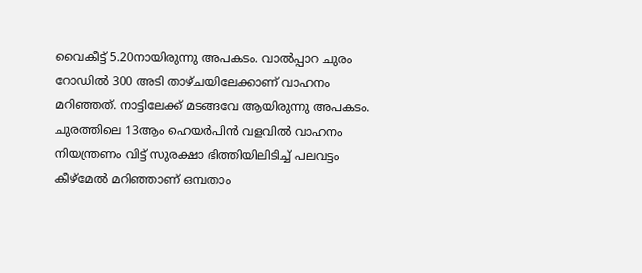വൈകീട്ട് 5.20നായിരുന്നു അപകടം. വാൽപ്പാറ ചുരം റോഡിൽ 300 അടി താഴ്ചയിലേക്കാണ് വാഹനം മറിഞ്ഞത്. നാട്ടിലേക്ക് മടങ്ങവേ ആയിരുന്നു അപകടം.
ചുരത്തിലെ 13ആം ഹെയർപിൻ വളവിൽ വാഹനം നിയന്ത്രണം വിട്ട് സുരക്ഷാ ഭിത്തിയിലിടിച്ച് പലവട്ടം കീഴ്മേൽ മറിഞ്ഞാണ് ഒമ്പതാം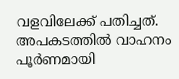വളവിലേക്ക് പതിച്ചത്. അപകടത്തിൽ വാഹനം പൂർണമായി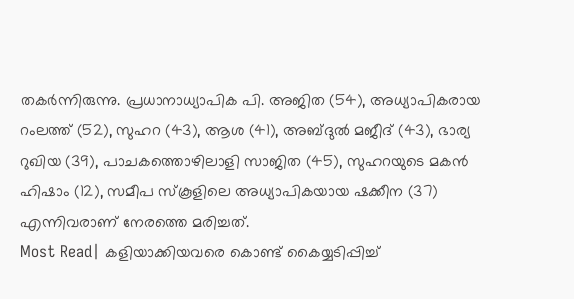തകർന്നിരുന്നു. പ്രധാനാധ്യാപിക പി. അജിത (54), അധ്യാപികരായ റംലത്ത് (52), സുഹറ (43), ആശ (41), അബ്ദുൽ മജീദ് (43), ഭാര്യ റുഖിയ (39), പാചകത്തൊഴിലാളി സാജിത (45), സുഹറയുടെ മകൻ ഹിഷാം (12), സമീപ സ്കൂളിലെ അധ്യാപികയായ ഷക്കീന (37) എന്നിവരാണ് നേരത്തെ മരിച്ചത്.
Most Read| കളിയാക്കിയവരെ കൊണ്ട് കൈയ്യടിപ്പിച്ച്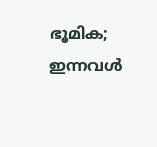ഭൂമിക; ഇന്നവൾ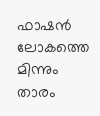ഫാഷൻ ലോകത്തെ മിന്നും താരം